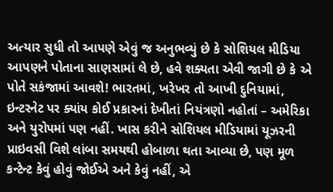અત્યાર સુધી તો આપણે એવું જ અનુભવ્યું છે કે સોશિયલ મીડિયા આપણને પોતાના સાણસામાં લે છે, હવે શક્યતા એવી જાગી છે કે એ પોતે સકંજામાં આવશે! ભારતમાં, ખરેખર તો આખી દુનિયામાં, ઇન્ટરનેટ પર ક્યાંય કોઈ પ્રકારનાં દેખીતાં નિયંત્રણો નહોતાં – અમેરિકા અને યુરોપમાં પણ નહીં. ખાસ કરીને સોશિયલ મીડિયામાં યૂઝરની પ્રાઇવસી વિશે લાંબા સમયથી હોબાળા થતા આવ્યા છે, પણ મૂળ કન્ટેન્ટ કેવું હોવું જોઈએ અને કેવું નહીં, એ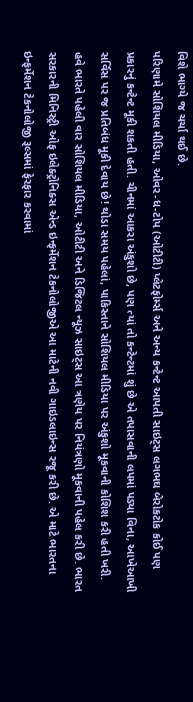વિશે ભાગ્યે જ ચર્ચા થઈ છે.
પરિણામે સોશિયલ મીડિયા, ઓવર-ધ-ટોપ (ઓટીટી) પ્લેટફોર્મ્સ અને અન્ય કન્ટેન્ટ આપતી સાઇટ્સ લગભઘ બેરોકટોક કોઈ પણ પ્રકારનું કન્ટેન્ટ મૂકી શકતી હતી. ચીનમાં આકરા અંકુશો છે, પણ ત્યાં તો કન્ટેન્ટમાં શું છે એ તપાસવાની લપમાં પડ્યા વિના, આખેઆખી સર્વિસ પર જ પ્રતિબંધ મૂકી દેવાય છે! થોડા સમય પહેલાં, પાકિસ્તાને સોશિયલ મીડિયા પર અંકુશો મૂકવાની કોશિશ કરી હતી ખરી.
હવે ભારતે પહેલી વાર સોશિયલ મીડિયા, ઓટીટી અને ડિજિટલ ન્યૂઝ સાઇટ્સ આ ત્રણેય પર નિયંત્રણો મૂકવાની પહેલ કરી છે. ભારત સરકારની મિનિસ્ટ્રી ઓફ ઇલેક્ટ્રોનિક્સ એન્ડ ઇન્ફર્મેશન ટેકનોલોજીએ આ માટેની નવી ગાઇડલાઇન્સ રજૂ કરી છે. એ માટે ભારતના ઇન્ફર્મેશન ટેકનોલોજી રૂલ્સમાં ફેરફાર કરવામાં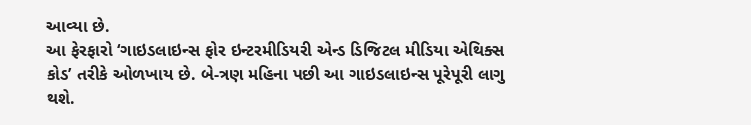આવ્યા છે.
આ ફેરફારો ‘ગાઇડલાઇન્સ ફોર ઇન્ટરમીડિયરી એન્ડ ડિજિટલ મીડિયા એથિક્સ કોડ’ તરીકે ઓળખાય છે. બે-ત્રણ મહિના પછી આ ગાઇડલાઇન્સ પૂરેપૂરી લાગુ થશે.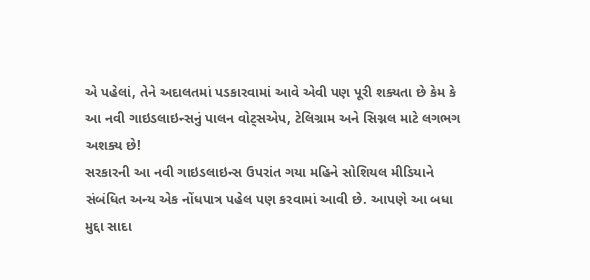એ પહેલાં, તેને અદાલતમાં પડકારવામાં આવે એવી પણ પૂરી શક્યતા છે કેમ કે આ નવી ગાઇડલાઇન્સનું પાલન વોટ્સએપ, ટેલિગ્રામ અને સિગ્નલ માટે લગભગ અશક્ય છે!
સરકારની આ નવી ગાઇડલાઇન્સ ઉપરાંત ગયા મહિને સોશિયલ મીડિયાને સંબંધિત અન્ય એક નોંધપાત્ર પહેલ પણ કરવામાં આવી છે. આપણે આ બધા મુદ્દા સાદા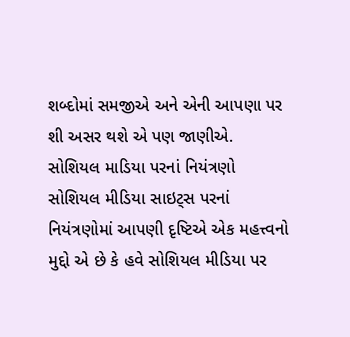શબ્દોમાં સમજીએ અને એની આપણા પર શી અસર થશે એ પણ જાણીએ.
સોશિયલ માડિયા પરનાં નિયંત્રણો
સોશિયલ મીડિયા સાઇટ્સ પરનાં નિયંત્રણોમાં આપણી દૃષ્ટિએ એક મહત્ત્વનો મુદ્દો એ છે કે હવે સોશિયલ મીડિયા પર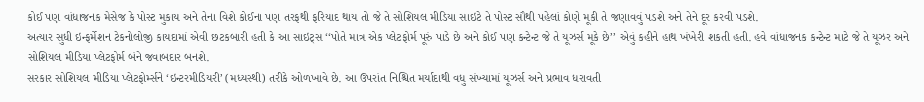કોઈ પણ વાંધાજનક મેસેજ કે પોસ્ટ મુકાય અને તેના વિશે કોઈના પણ તરફથી ફરિયાદ થાય તો જે તે સોશિયલ મીડિયા સાઇટે તે પોસ્ટ સૌથી પહેલાં કોણે મૂકી તે જણાવવું પડશે અને તેને દૂર કરવી પડશે.
અત્યાર સુધી ઇન્ફર્મેશન ટેકનોલોજી કાયદામાં એવી છટકબારી હતી કે આ સાઇટ્સ ‘‘પોતે માત્ર એક પ્લેટફોર્મ પૂરું પાડે છે અને કોઈ પણ કન્ટેન્ટ જે તે યૂઝર્સ મૂકે છે’’ એવું કહીને હાથ ખંખેરી શકતી હતી. હવે વાંધાજનક કન્ટેન્ટ માટે જે તે યૂઝર અને સોશિયલ મીડિયા પ્લેટફોર્મ બંને જવાબદાર બનશે.
સરકાર સોશિયલ મીડિયા પ્લેટફોર્મ્સને ‘ઇન્ટરમીડિયરી’ (મધ્યસ્થી) તરીકે ઓળખાવે છે. આ ઉપરાંત નિશ્ચિત મર્યાદાથી વધુ સંખ્યામાં યૂઝર્સ અને પ્રભાવ ધરાવતી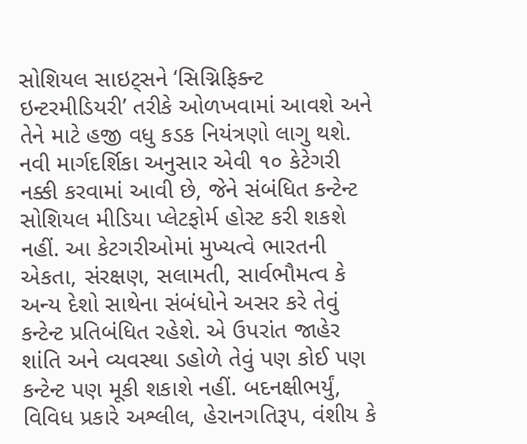સોશિયલ સાઇટ્સને ‘સિગ્નિફિક્ન્ટ ઇન્ટરમીડિયરી’ તરીકે ઓળખવામાં આવશે અને તેને માટે હજી વધુ કડક નિયંત્રણો લાગુ થશે.
નવી માર્ગદર્શિકા અનુસાર એવી ૧૦ કેટેગરી નક્કી કરવામાં આવી છે, જેને સંબંધિત કન્ટેન્ટ સોશિયલ મીડિયા પ્લેટફોર્મ હોસ્ટ કરી શકશે નહીં. આ કેટગરીઓમાં મુખ્યત્વે ભારતની એકતા, સંરક્ષણ, સલામતી, સાર્વભૌમત્વ કે અન્ય દેશો સાથેના સંબંધોને અસર કરે તેવું કન્ટેન્ટ પ્રતિબંધિત રહેશે. એ ઉપરાંત જાહેર શાંતિ અને વ્યવસ્થા ડહોળે તેવું પણ કોઈ પણ કન્ટેન્ટ પણ મૂકી શકાશે નહીં. બદનક્ષીભર્યું, વિવિધ પ્રકારે અશ્લીલ, હેરાનગતિરૂપ, વંશીય કે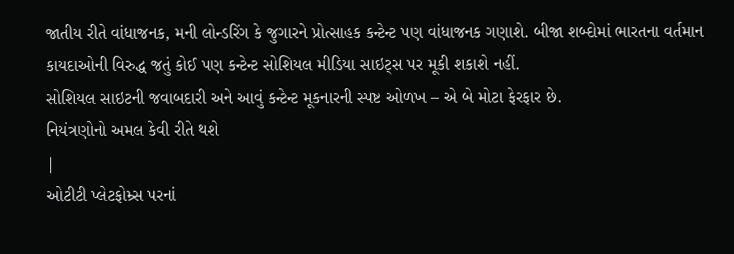જાતીય રીતે વાંધાજનક, મની લોન્ડરિંગ કે જુગારને પ્રોત્સાહક કન્ટેન્ટ પણ વાંધાજનક ગણાશે. બીજા શબ્દોમાં ભારતના વર્તમાન કાયદાઓની વિરુદ્ધ જતું કોઈ પણ કન્ટેન્ટ સોશિયલ મીડિયા સાઇટ્સ પર મૂકી શકાશે નહીં.
સોશિયલ સાઇટની જવાબદારી અને આવું કન્ટેન્ટ મૂકનારની સ્પષ્ટ ઓળખ – એ બે મોટા ફેરફાર છે.
નિયંત્રણોનો અમલ કેવી રીતે થશે
|
ઓટીટી પ્લેટફોમ્ર્સ પરનાં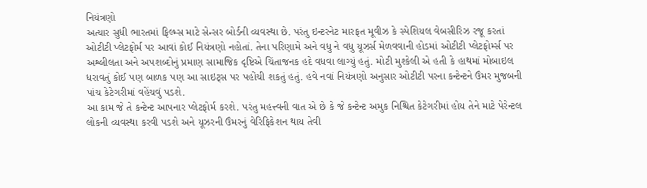નિયંત્રણો
અત્યાર સુધી ભારતમાં ફિલ્મ્સ માટે સેન્સર બોર્ડની વ્યવસ્થા છે. પરંતુ ઇન્ટરનેટ મારફત મૂવીઝ કે સ્પેશિયલ વેબસીરિઝ રજૂ કરતાં ઓટીટી પ્લેટફોર્મ પર આવાં કોઈ નિયંત્રણો નહોતાં. તેના પરિણામે અને વધુ ને વધુ યૂઝર્સ મેળવવાની હોડમાં ઓટીટી પ્લેટફોર્મ્સ પર અશ્લીલતા અને અપશબ્દોનું પ્રમાણ સામાજિક દૃષ્ટિએ ચિંતાજનક હદે વધવા લાગ્યું હતું. મોટી મુશ્કેલી એ હતી કે હાથમાં મોબાઇલ ધરાવતું કોઈ પણ બાળક પણ આ સાઇટ્સ પર પહોંચી શકતું હતું. હવે નવાં નિયંત્રણો અનુસાર ઓટીટી પરના કન્ટેન્ટને ઉંમર મુજબની પાંચ કેટેગરીમાં વહેંચવું પડશે.
આ કામ જે તે કન્ટેન્ટ આપનાર પ્લેટફોર્મ કરશે. પરંતુ મહત્ત્વની વાત એ છે કે જે કન્ટેન્ટ અમુક નિશ્ચિત કેટેગરીમાં હોય તેને માટે પેરેન્ટલ લોકની વ્યવસ્થા કરવી પડશે અને યૂઝરની ઉંમરનું વેરિફિકેશન થાય તેવી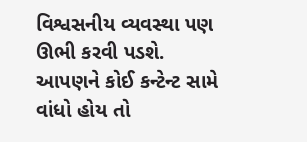વિશ્વસનીય વ્યવસ્થા પણ ઊભી કરવી પડશે.
આપણને કોઈ કન્ટેન્ટ સામે વાંધો હોય તો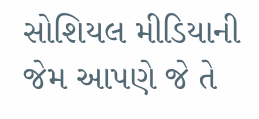સોશિયલ મીડિયાની જેમ આપણે જે તે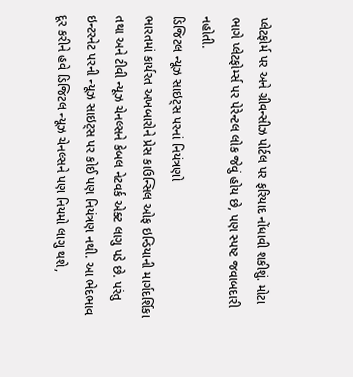પ્લેટફોર્મ પર અને ગ્રીવન્સીઝ પોર્ટલ પર ફરિયાદ નોંધાવી શકીશું. મોટા ભાગે પ્લેટફોર્મ્સ પર પેરેન્ટલ લોક જેવું હોય છે, પણ સ્પષ્ટ જવાબદારી નહોતી.
ડિજિટલ ન્યૂઝ સાઇટ્સ પરનાં નિયંત્રણો
ભારતમાં કાર્યરત અખબારોને પ્રેસ કાઉન્સિલ ઓફ ઇન્ડિયાની માર્ગદર્શિકા તથા અને ટીવી ન્યૂઝ ચેનલ્સને કેબલ નેટવર્ક એક્ટ લાગુ પડે છે. પરંતુ ઇન્ટરનેટ પરની ન્યૂઝ સાઇટ્સ પર કોઈ પણ નિયંત્રણ નથી. આ ભેદભાવ દૂર કરીને હવે ડિજિટલ ન્યૂઝ ચેનલ્સને પણ નિયમો લાગુ થશે,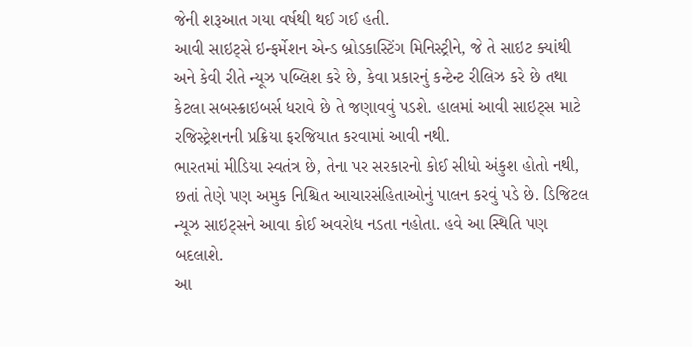જેની શરૂઆત ગયા વર્ષથી થઈ ગઈ હતી.
આવી સાઇટ્સે ઇન્ફર્મેશન એન્ડ બ્રોડકાસ્ટિંગ મિનિસ્ટ્રીને, જે તે સાઇટ ક્યાંથી અને કેવી રીતે ન્યૂઝ પબ્લિશ કરે છે, કેવા પ્રકારનું કન્ટેન્ટ રીલિઝ કરે છે તથા કેટલા સબસ્ક્રાઇબર્સ ધરાવે છે તે જણાવવું પડશે. હાલમાં આવી સાઇટ્સ માટે રજિસ્ટ્રેશનની પ્રક્રિયા ફરજિયાત કરવામાં આવી નથી.
ભારતમાં મીડિયા સ્વતંત્ર છે, તેના પર સરકારનો કોઈ સીધો અંકુશ હોતો નથી, છતાં તેણે પણ અમુક નિશ્ચિત આચારસંહિતાઓનું પાલન કરવું પડે છે. ડિજિટલ ન્યૂઝ સાઇટ્સને આવા કોઈ અવરોધ નડતા નહોતા. હવે આ સ્થિતિ પણ બદલાશે.
આ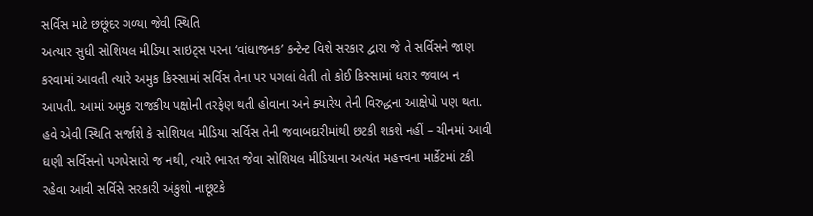સર્વિસ માટે છછૂંદર ગળ્યા જેવી સ્થિતિ
અત્યાર સુધી સોશિયલ મીડિયા સાઇટ્સ પરના ‘વાંધાજનક’ કન્ટેન્ટ વિશે સરકાર દ્વારા જે તે સર્વિસને જાણ કરવામાં આવતી ત્યારે અમુક કિસ્સામાં સર્વિસ તેના પર પગલાં લેતી તો કોઈ કિસ્સામાં ધરાર જવાબ ન આપતી. આમાં અમુક રાજકીય પક્ષોની તરફેણ થતી હોવાના અને ક્યારેય તેની વિરુદ્ધના આક્ષેપો પણ થતા.
હવે એવી સ્થિતિ સર્જાશે કે સોશિયલ મીડિયા સર્વિસ તેની જવાબદારીમાંથી છટકી શકશે નહીં – ચીનમાં આવી ઘણી સર્વિસનો પગપેસારો જ નથી, ત્યારે ભારત જેવા સોશિયલ મીડિયાના અત્યંત મહત્ત્વના માર્કેટમાં ટકી રહેવા આવી સર્વિસે સરકારી અંકુશો નાછૂટકે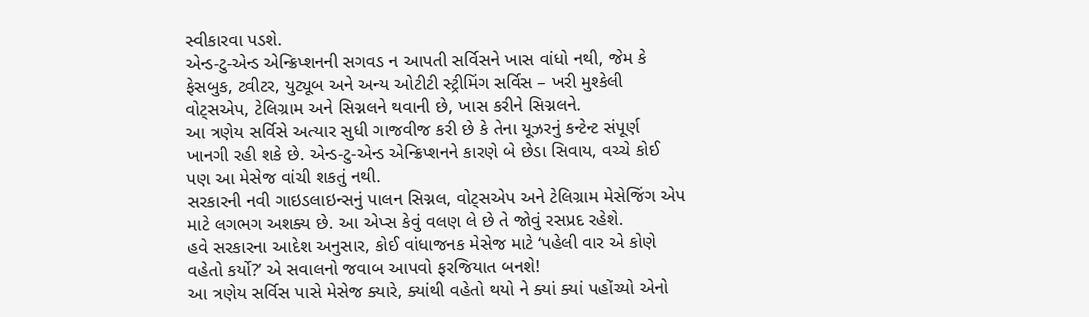સ્વીકારવા પડશે.
એન્ડ-ટુ-એન્ડ એન્ક્રિપ્શનની સગવડ ન આપતી સર્વિસને ખાસ વાંધો નથી, જેમ કે ફેસબુક, ટ્વીટર, યુટ્યૂબ અને અન્ય ઓટીટી સ્ટ્રીમિંગ સર્વિસ – ખરી મુશ્કેલી વોટ્સએપ, ટેલિગ્રામ અને સિગ્નલને થવાની છે, ખાસ કરીને સિગ્નલને.
આ ત્રણેય સર્વિસે અત્યાર સુધી ગાજવીજ કરી છે કે તેના યૂઝરનું કન્ટેન્ટ સંપૂર્ણ ખાનગી રહી શકે છે. એન્ડ-ટુ-એન્ડ એન્ક્રિપ્શનને કારણે બે છેડા સિવાય, વચ્ચે કોઈ પણ આ મેસેજ વાંચી શકતું નથી.
સરકારની નવી ગાઇડલાઇન્સનું પાલન સિગ્નલ, વોટ્સએપ અને ટેલિગ્રામ મેસેજિંગ એપ માટે લગભગ અશક્ય છે. આ એપ્સ કેવું વલણ લે છે તે જોવું રસપ્રદ રહેશે.
હવે સરકારના આદેશ અનુસાર, કોઈ વાંધાજનક મેસેજ માટે ‘પહેલી વાર એ કોણે વહેતો કર્યો?’ એ સવાલનો જવાબ આપવો ફરજિયાત બનશે!
આ ત્રણેય સર્વિસ પાસે મેસેજ ક્યારે, ક્યાંથી વહેતો થયો ને ક્યાં ક્યાં પહોંચ્યો એનો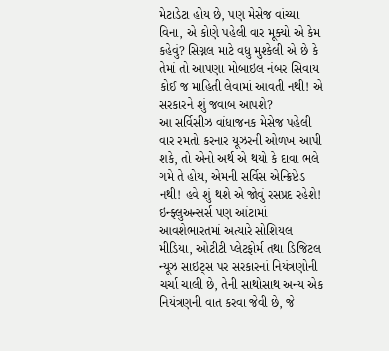મેટાડેટા હોય છે, પણ મેસેજ વાંચ્યા વિના, એ કોણે પહેલી વાર મૂક્યો એ કેમ કહેવું? સિગ્નલ માટે વધુ મુશ્કેલી એ છે કે તેમાં તો આપણા મોબાઇલ નંબર સિવાય કોઈ જ માહિતી લેવામાં આવતી નથી! એ સરકારને શું જવાબ આપશે?
આ સર્વિસીઝ વાંધાજનક મેસેજ પહેલી વાર રમતો કરનાર યૂઝરની ઓળખ આપી શકે, તો એનો અર્થ એ થયો કે દાવા ભલે ગમે તે હોય, એમની સર્વિસ એન્ક્રિપ્ટેડ નથી! હવે શું થશે એ જોવું રસપ્રદ રહેશે!
ઇન્ફ્લુઅન્સર્સ પણ આંટામાં આવશેભારતમાં અત્યારે સોશિયલ મીડિયા, ઓટીટી પ્લેટફોર્મ તથા ડિજિટલ ન્યૂઝ સાઇટ્સ પર સરકારનાં નિયંત્રણોની ચર્ચા ચાલી છે, તેની સાથોસાથ અન્ય એક નિયંત્રણની વાત કરવા જેવી છે, જે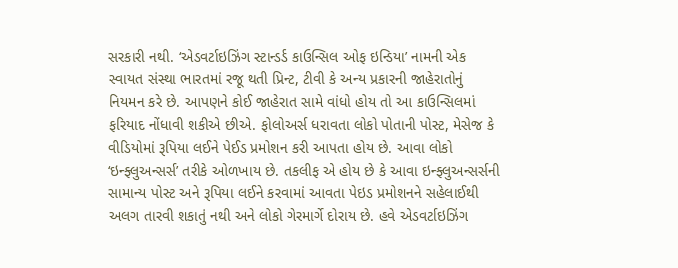સરકારી નથી. ‘એડવર્ટાઇઝિંગ સ્ટાન્ડર્ડ કાઉન્સિલ ઓફ ઇન્ડિયા’ નામની એક સ્વાયત સંસ્થા ભારતમાં રજૂ થતી પ્રિન્ટ, ટીવી કે અન્ય પ્રકારની જાહેરાતોનું નિયમન કરે છે. આપણને કોઈ જાહેરાત સામે વાંધો હોય તો આ કાઉન્સિલમાં ફરિયાદ નોંધાવી શકીએ છીએ. ફોલોઅર્સ ધરાવતા લોકો પોતાની પોસ્ટ, મેસેજ કે વીડિયોમાં રૂપિયા લઈને પેઈડ પ્રમોશન કરી આપતા હોય છે. આવા લોકો ‘ઇન્ફ્લુઅન્સર્સ’ તરીકે ઓળખાય છે. તકલીફ એ હોય છે કે આવા ઇન્ફ્લુઅન્સર્સની સામાન્ય પોસ્ટ અને રૂપિયા લઈને કરવામાં આવતા પેઇડ પ્રમોશનને સહેલાઈથી અલગ તારવી શકાતું નથી અને લોકો ગેરમાર્ગે દોરાય છે. હવે એડવર્ટાઇઝિંગ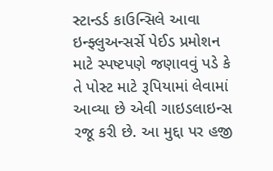સ્ટાન્ડર્ડ કાઉન્સિલે આવા ઇન્ફ્લુઅન્સર્સે પેઈડ પ્રમોશન માટે સ્પષ્ટપણે જણાવવું પડે કે તે પોસ્ટ માટે રૂપિયામાં લેવામાં આવ્યા છે એવી ગાઇડલાઇન્સ રજૂ કરી છે. આ મુદ્દા પર હજી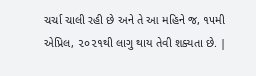ચર્ચા ચાલી રહી છે અને તે આ મહિને જ, ૧૫મી એપ્રિલ, ૨૦૨૧થી લાગુ થાય તેવી શક્યતા છે. |